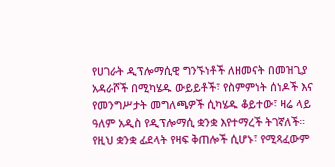የሀገራት ዲፕሎማሲዊ ግንኙነቶች ለዘመናት በመዝጊያ አዳራሾች በሚካሄዱ ውይይቶች፣ የስምምነት ሰነዶች እና የመንግሥታት መግለጫዎች ሲካሄዱ ቆይተው፣ ዛሬ ላይ ዓለም አዲስ የዲፕሎማሲ ቋንቋ እየተማረች ትገኛለች። የዚህ ቋንቋ ፊደላት የዛፍ ቅጠሎች ሲሆኑ፣ የሚጻፈውም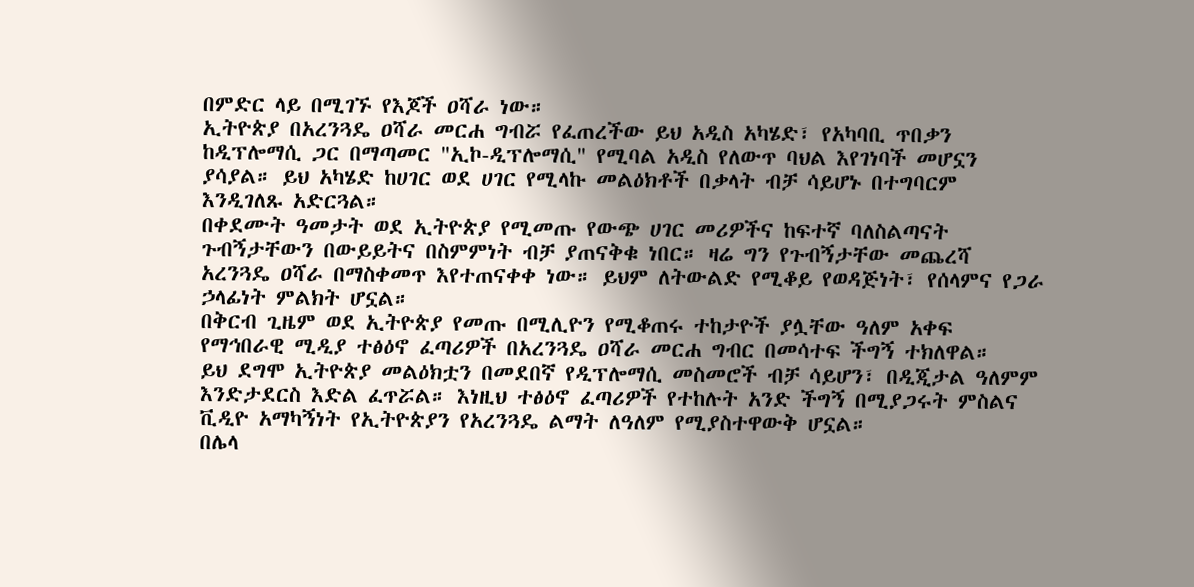በምድር ላይ በሚገኙ የእጆች ዐሻራ ነው።
ኢትዮጵያ በአረንጓዴ ዐሻራ መርሐ ግብሯ የፈጠረችው ይህ አዲስ አካሄድ፣ የአካባቢ ጥበቃን ከዲፕሎማሲ ጋር በማጣመር "ኢኮ-ዲፕሎማሲ" የሚባል አዲስ የለውጥ ባህል እየገነባች መሆኗን ያሳያል። ይህ አካሄድ ከሀገር ወደ ሀገር የሚላኩ መልዕክቶች በቃላት ብቻ ሳይሆኑ በተግባርም እንዲገለጹ አድርጓል።
በቀደሙት ዓመታት ወደ ኢትዮጵያ የሚመጡ የውጭ ሀገር መሪዎችና ከፍተኛ ባለስልጣናት ጉብኝታቸውን በውይይትና በስምምነት ብቻ ያጠናቅቁ ነበር። ዛሬ ግን የጉብኝታቸው መጨረሻ አረንጓዴ ዐሻራ በማስቀመጥ እየተጠናቀቀ ነው። ይህም ለትውልድ የሚቆይ የወዳጅነት፣ የሰላምና የጋራ ኃላፊነት ምልክት ሆኗል።
በቅርብ ጊዜም ወደ ኢትዮጵያ የመጡ በሚሊዮን የሚቆጠሩ ተከታዮች ያሏቸው ዓለም አቀፍ የማኅበራዊ ሚዲያ ተፅዕኖ ፈጣሪዎች በአረንጓዴ ዐሻራ መርሐ ግብር በመሳተፍ ችግኝ ተክለዋል።
ይህ ደግሞ ኢትዮጵያ መልዕክቷን በመደበኛ የዲፕሎማሲ መስመሮች ብቻ ሳይሆን፣ በዲጂታል ዓለምም እንድታደርስ እድል ፈጥሯል። እነዚህ ተፅዕኖ ፈጣሪዎች የተከሉት አንድ ችግኝ በሚያጋሩት ምስልና ቪዲዮ አማካኝነት የኢትዮጵያን የአረንጓዴ ልማት ለዓለም የሚያስተዋውቅ ሆኗል።
በሌላ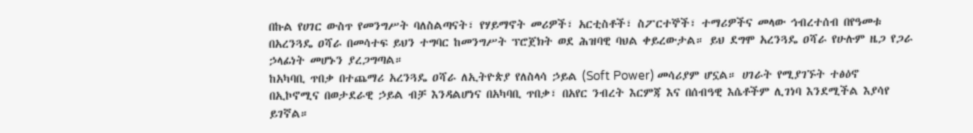በኩል የሀገር ውስጥ የመንግሥት ባለስልጣናት፣ የሃይማኖት መሪዎች፣ አርቲስቶች፣ ስፖርተኞች፣ ተማሪዎችና መላው ኅብረተሰብ በየዓመቱ በአረንጓዴ ዐሻራ በመሳተፍ ይህን ተግባር ከመንግሥት ፕሮጀክት ወደ ሕዝባዊ ባህል ቀይረውታል። ይህ ደግሞ አረንጓዴ ዐሻራ የሁሉም ዜጋ የጋራ ኃላፊነት መሆኑን ያረጋግጣል።
ከአካባቢ ጥበቃ በተጨማሪ አረንጓዴ ዐሻራ ለኢትዮጵያ የለስላሳ ኃይል (Soft Power) መሳሪያም ሆኗል። ሀገራት የሚያገኙት ተፅዕኖ በኢኮኖሚና በወታደራዊ ኃይል ብቻ እንዳልሆነና በአካባቢ ጥበቃ፣ በአየር ንብረት እርምጃ እና በሰብዓዊ እሴቶችም ሊገነባ እንደሚችል እያሳየ ይገኛል።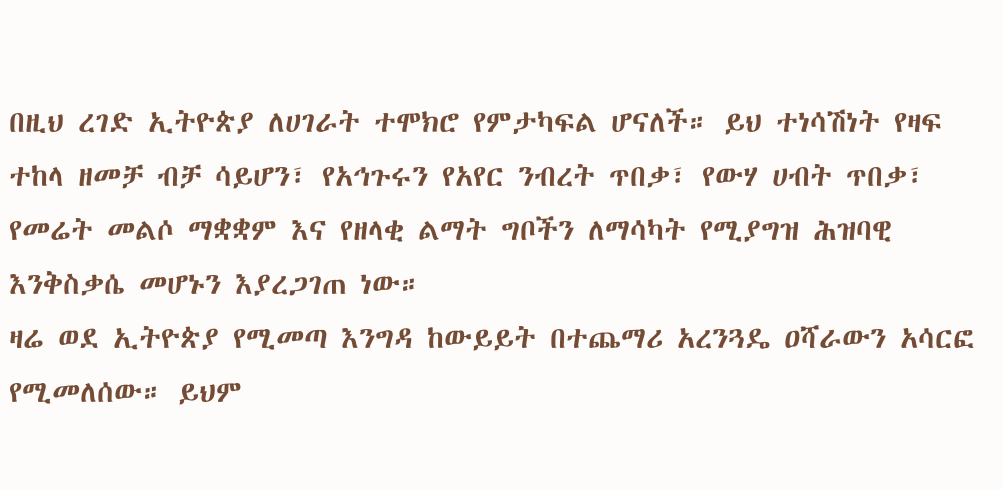በዚህ ረገድ ኢትዮጵያ ለሀገራት ተሞክሮ የምታካፍል ሆናለች። ይህ ተነሳሽነት የዛፍ ተከላ ዘመቻ ብቻ ሳይሆን፣ የአኅጉሩን የአየር ንብረት ጥበቃ፣ የውሃ ሀብት ጥበቃ፣ የመሬት መልሶ ማቋቋም እና የዘላቂ ልማት ግቦችን ለማሳካት የሚያግዝ ሕዝባዊ እንቅስቃሴ መሆኑን እያረጋገጠ ነው።
ዛሬ ወደ ኢትዮጵያ የሚመጣ እንግዳ ከውይይት በተጨማሪ አረንጓዴ ዐሻራውን አሳርፎ የሚመለሰው። ይህም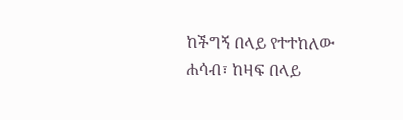ከችግኝ በላይ የተተከለው ሐሳብ፣ ከዛፍ በላይ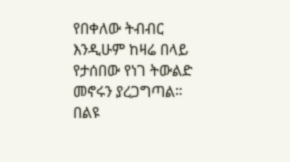የበቀለው ትብብር እንዲሁም ከዛሬ በላይ የታሰበው የነገ ትውልድ መኖሩን ያረጋግጣል።
በልዩ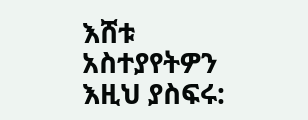እሸቱ
አስተያየትዎን እዚህ ያስፍሩ: